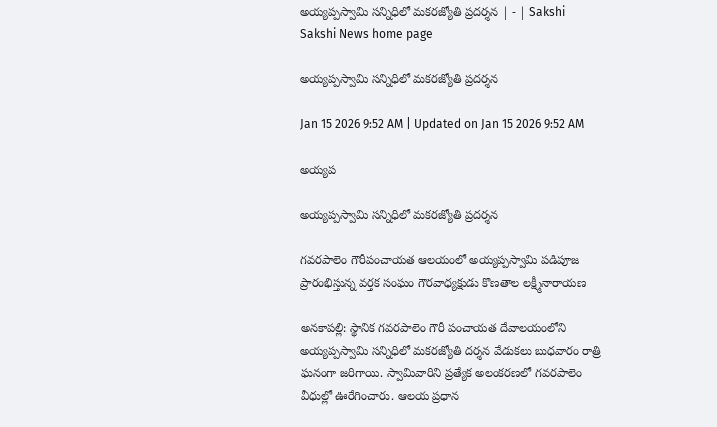అయ్యప్పస్వామి సన్నిధిలో మకరజ్యోతి ప్రదర్శన | - | Sakshi
Sakshi News home page

అయ్యప్పస్వామి సన్నిధిలో మకరజ్యోతి ప్రదర్శన

Jan 15 2026 9:52 AM | Updated on Jan 15 2026 9:52 AM

అయ్యప

అయ్యప్పస్వామి సన్నిధిలో మకరజ్యోతి ప్రదర్శన

గవరపాలెం గౌరీపంచాయత ఆలయంలో అయ్యప్పస్వామి పడిపూజ ప్రారంభిస్తున్న వర్తక సంఘం గౌరవాధ్యక్షుడు కొణతాల లక్ష్మీనారాయణ

అనకాపల్లి: స్థానిక గవరపాలెం గౌరీ పంచాయత దేవాలయంలోని అయ్యప్పస్వామి సన్నిధిలో మకరజ్యోతి దర్శన వేడుకలు బుధవారం రాత్రి ఘనంగా జరిగాయి. స్వామివారిని ప్రత్యేక అలంకరణలో గవరపాలెం వీధుల్లో ఊరేగించారు. ఆలయ ప్రధాన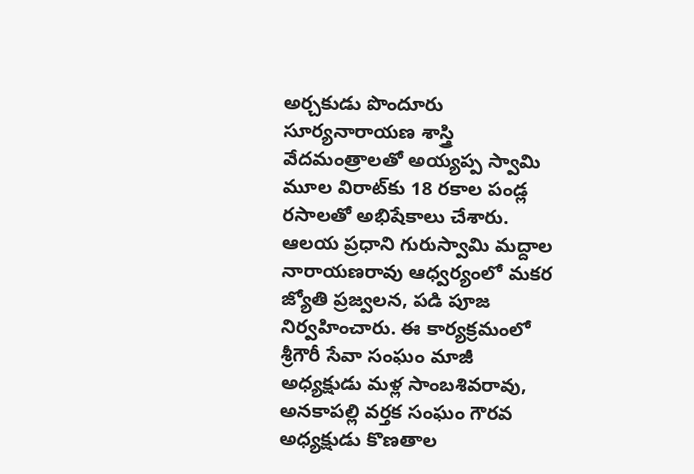అర్చకుడు పొందూరు సూర్యనారాయణ శాస్త్రి వేదమంత్రాలతో అయ్యప్ప స్వామి మూల విరాట్‌కు 18 రకాల పండ్ల రసాలతో అభిషేకాలు చేశారు. ఆలయ ప్రధాని గురుస్వామి మద్దాల నారాయణరావు ఆధ్వర్యంలో మకర జ్యోతి ప్రజ్వలన, పడి పూజ నిర్వహించారు. ఈ కార్యక్రమంలో శ్రీగౌరీ సేవా సంఘం మాజీ అధ్యక్షుడు మళ్ల సాంబశివరావు, అనకాపల్లి వర్తక సంఘం గౌరవ అధ్యక్షుడు కొణతాల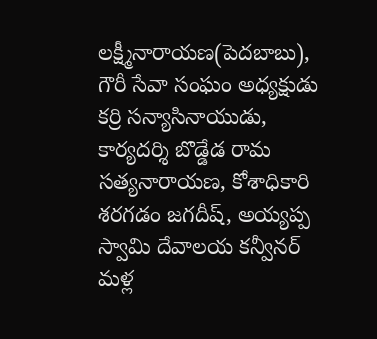లక్ష్మీనారాయణ(పెదబాబు), గౌరీ సేవా సంఘం అధ్యక్షుడు కర్రి సన్యాసినాయుడు, కార్యదర్శి బొడ్డేడ రామ సత్యనారాయణ, కోశాధికారి శరగడం జగదీష్‌, అయ్యప్ప స్వామి దేవాలయ కన్వీనర్‌ మళ్ల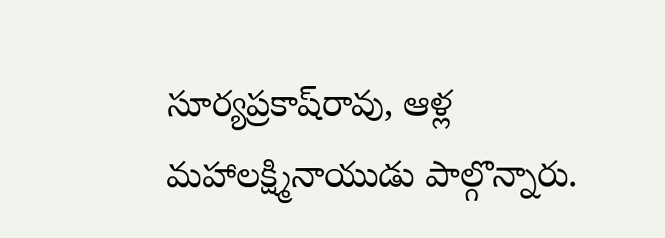సూర్యప్రకాష్‌రావు, ఆళ్ల మహాలక్ష్మినాయుడు పాల్గొన్నారు.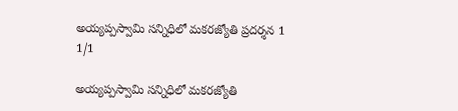అయ్యప్పస్వామి సన్నిధిలో మకరజ్యోతి ప్రదర్శన 1
1/1

అయ్యప్పస్వామి సన్నిధిలో మకరజ్యోతి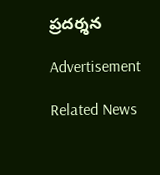ప్రదర్శన

Advertisement

Related News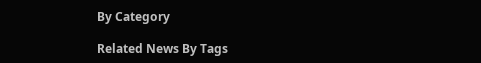By Category

Related News By Tags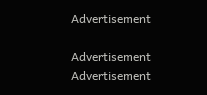Advertisement

Advertisement
Advertisement